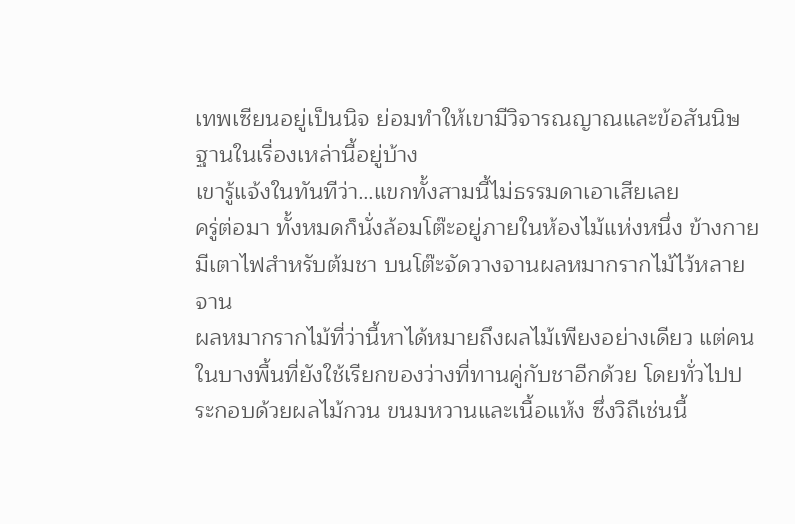เทพเซียนอยู่เป็นนิจ ย่อมทำให้เขามีวิจารณญาณและข้อสันนิษฐานในเรื่องเหล่านี้อยู่บ้าง
เขารู้แจ้งในทันทีว่า…แขกทั้งสามนี้ไม่ธรรมดาเอาเสียเลย
ครู่ต่อมา ทั้งหมดก็นั่งล้อมโต๊ะอยู่ภายในห้องไม้แห่งหนึ่ง ข้างกายมีเตาไฟสำหรับต้มชา บนโต๊ะจัดวางจานผลหมากรากไม้ไว้หลายจาน
ผลหมากรากไม้ที่ว่านี้หาได้หมายถึงผลไม้เพียงอย่างเดียว แต่คนในบางพื้นที่ยังใช้เรียกของว่างที่ทานคู่กับชาอีกด้วย โดยทั่วไปประกอบด้วยผลไม้กวน ขนมหวานและเนื้อแห้ง ซึ่งวิถีเช่นนี้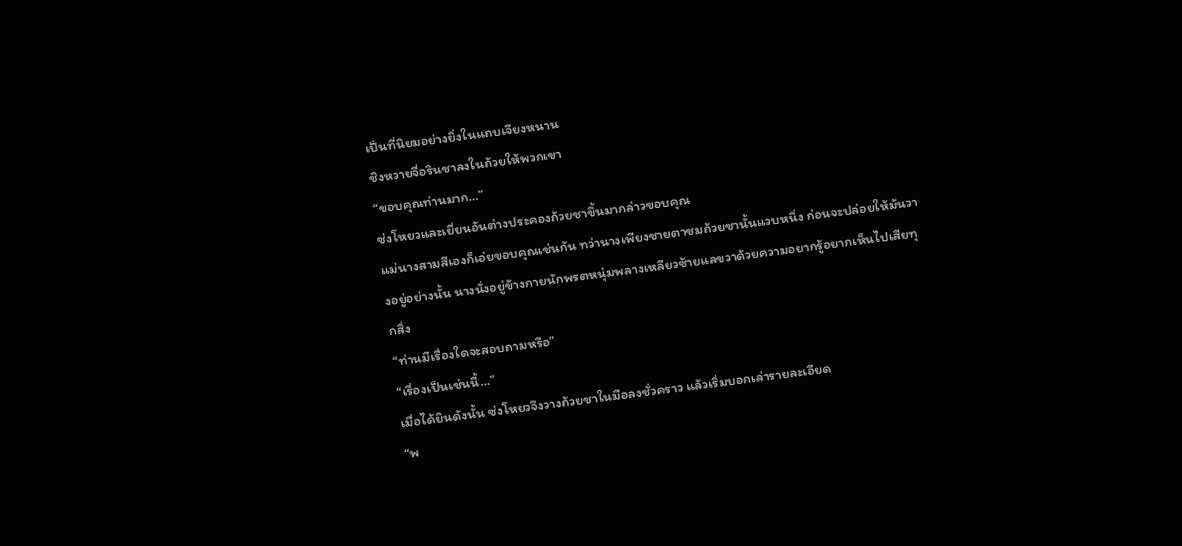เป็นที่นิยมอย่างยิ่งในแถบเจียงหนาน
ชิงหวายจื่อรินชาลงในถ้วยให้พวกเขา
“ขอบคุณท่านมาก…”
ซ่งโหยวและเยี่ยนอันต่างประคองถ้วยชาขึ้นมากล่าวขอบคุณ
แม่นางสามสีเองก็เอ่ยขอบคุณเช่นกัน ทว่านางเพียงชายตาชมถ้วยชานั้นแวบหนึ่ง ก่อนจะปล่อยให้มันวางอยู่อย่างนั้น นางนั่งอยู่ข้างกายนักพรตหนุ่มพลางเหลียวซ้ายแลขวาด้วยความอยากรู้อยากเห็นไปเสียทุกสิ่ง
“ท่านมีเรื่องใดจะสอบถามหรือ”
“เรื่องเป็นเช่นนี้…”
เมื่อได้ยินดังนั้น ซ่งโหยวจึงวางถ้วยชาในมือลงชั่วคราว แล้วเริ่มบอกเล่ารายละเอียด
“พ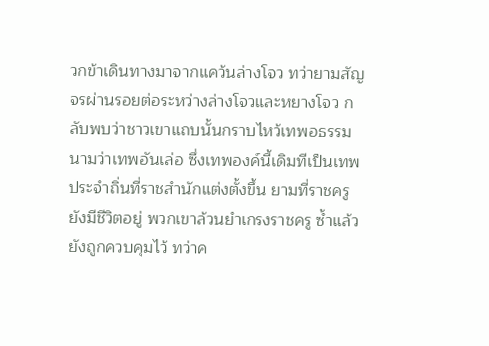วกข้าเดินทางมาจากแคว้นล่างโจว ทว่ายามสัญจรผ่านรอยต่อระหว่างล่างโจวและหยางโจว กลับพบว่าชาวเขาแถบนั้นกราบไหว้เทพอธรรมนามว่าเทพอันเล่อ ซึ่งเทพองค์นี้เดิมทีเป็นเทพประจำถิ่นที่ราชสำนักแต่งตั้งขึ้น ยามที่ราชครูยังมีชีวิตอยู่ พวกเขาล้วนยำเกรงราชครู ซ้ำแล้วยังถูกควบคุมไว้ ทว่าค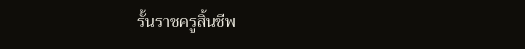รั้นราชครูสิ้นชีพ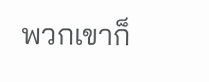พวกเขาก็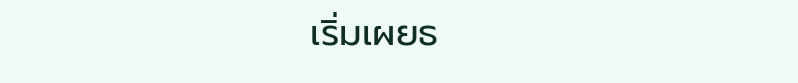เริ่มเผยธ